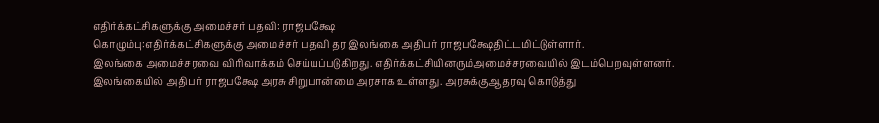எதிர்க்கட்சிகளுக்கு அமைச்சர் பதவி: ராஜபக்ஷே
கொழும்பு:எதிர்க்கட்சிகளுக்கு அமைச்சர் பதவி தர இலங்கை அதிபர் ராஜபக்ஷேதிட்டமிட்டுள்ளார்.
இலங்கை அமைச்சரவை விரிவாக்கம் செய்யப்படுகிறது. எதிர்க்கட்சியினரும்அமைச்சரவையில் இடம்பெறவுள்ளனர்.
இலங்கையில் அதிபர் ராஜபக்ஷே அரசு சிறுபான்மை அரசாக உள்ளது. அரசுக்குஆதரவு கொடுத்து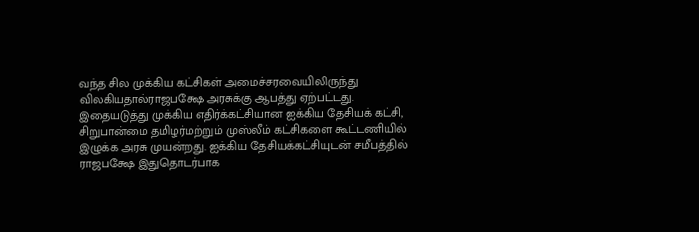வந்த சில முக்கிய கட்சிகள் அமைச்சரவையிலிருந்து விலகியதால்ராஜபக்ஷே அரசுக்கு ஆபத்து ஏற்பட்டது.
இதையடுத்து முக்கிய எதிர்க்கட்சியான ஐக்கிய தேசியக் கட்சி, சிறுபான்மை தமிழர்மற்றும் முஸ்லீம் கட்சிகளை கூட்டணியில் இழுக்க அரசு முயன்றது. ஐக்கிய தேசியக்கட்சியுடன் சமீபத்தில் ராஜபக்ஷே இதுதொடர்பாக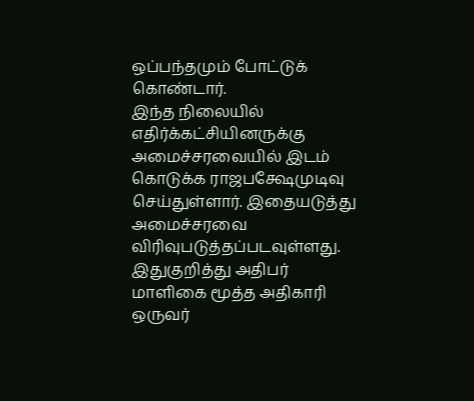ஒப்பந்தமும் போட்டுக் கொண்டார்.
இந்த நிலையில் எதிர்க்கட்சியினருக்கு அமைச்சரவையில் இடம் கொடுக்க ராஜபக்ஷேமுடிவு செய்துள்ளார். இதையடுத்து அமைச்சரவை விரிவுபடுத்தப்படவுள்ளது.
இதுகுறித்து அதிபர் மாளிகை மூத்த அதிகாரி ஒருவர்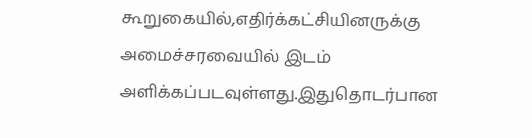கூறுகையில்,எதிர்க்கட்சியினருக்கு அமைச்சரவையில் இடம் அளிக்கப்படவுள்ளது.இதுதொடர்பான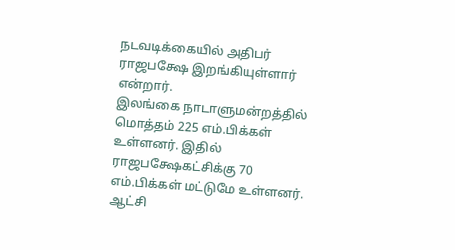நடவடிக்கையில் அதிபர் ராஜபக்ஷே இறங்கியுள்ளார் என்றார்.
இலங்கை நாடாளுமன்றத்தில் மொத்தம் 225 எம்.பிக்கள் உள்ளனர். இதில் ராஜபக்ஷேகட்சிக்கு 70 எம்.பிக்கள் மட்டுமே உள்ளனர். ஆட்சி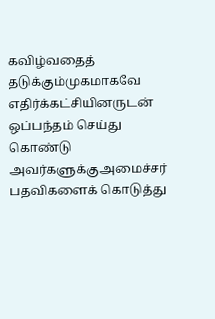கவிழ்வதைத் தடுக்கும்முகமாகவே எதிர்க்கட்சியினருடன் ஒப்பந்தம் செய்து கொண்டு அவர்களுக்குஅமைச்சர் பதவிகளைக் கொடுத்து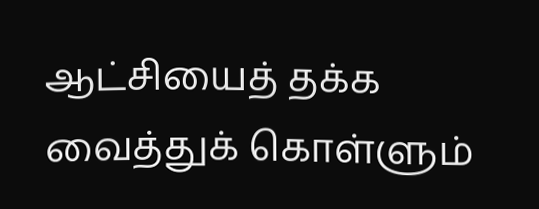ஆட்சியைத் தக்க வைத்துக் கொள்ளும்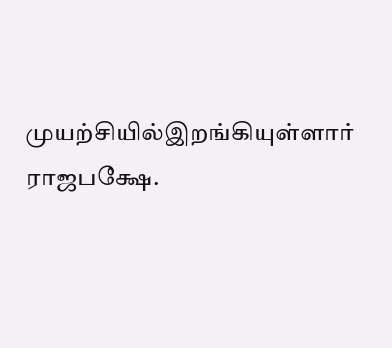முயற்சியில்இறங்கியுள்ளார் ராஜபக்ஷே.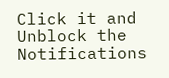Click it and Unblock the Notifications